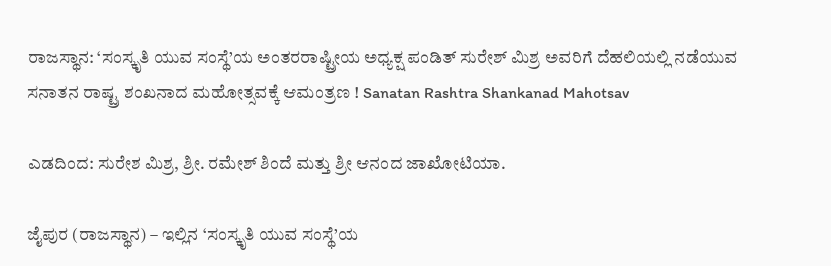ರಾಜಸ್ಥಾನ: ‘ಸಂಸ್ಕೃತಿ ಯುವ ಸಂಸ್ಥೆ’ಯ ಅಂತರರಾಷ್ಟ್ರೀಯ ಅಧ್ಯಕ್ಷ ಪಂಡಿತ್ ಸುರೇಶ್ ಮಿಶ್ರ ಅವರಿಗೆ ದೆಹಲಿಯಲ್ಲಿ ನಡೆಯುವ ಸನಾತನ ರಾಷ್ಟ್ರ ಶಂಖನಾದ ಮಹೋತ್ಸವಕ್ಕೆ ಆಮಂತ್ರಣ ! Sanatan Rashtra Shankanad Mahotsav

ಎಡದಿಂದ: ಸುರೇಶ ಮಿಶ್ರ, ಶ್ರೀ. ರಮೇಶ್ ಶಿಂದೆ ಮತ್ತು ಶ್ರೀ ಆನಂದ ಜಾಖೋಟಿಯಾ.

ಜೈಪುರ (ರಾಜಸ್ಥಾನ) – ಇಲ್ಲಿನ ‘ಸಂಸ್ಕೃತಿ ಯುವ ಸಂಸ್ಥೆ’ಯ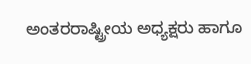ಅಂತರರಾಷ್ಟ್ರೀಯ ಅಧ್ಯಕ್ಷರು ಹಾಗೂ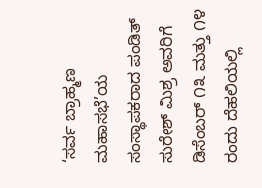‘ಸರ್ವ ಬ್ರಾಹ್ಮಣ ಮಹಾಸಭೆ’ಯ ಸಂಸ್ಥಾಪಕರಾದ ಪಂಡಿತ್ ಸುರೇಶ್ ಮಿಶ್ರ ಅವರಿಗೆ ಡಿಸೆಂಬರ್ ೧೩ ಮತ್ತು ೧೪ ರಂದು ದೆಹಲಿಯಲ್ಲಿ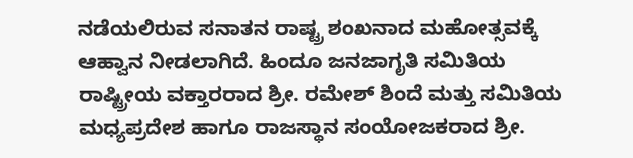ನಡೆಯಲಿರುವ ಸನಾತನ ರಾಷ್ಟ್ರ ಶಂಖನಾದ ಮಹೋತ್ಸವಕ್ಕೆ ಆಹ್ವಾನ ನೀಡಲಾಗಿದೆ. ಹಿಂದೂ ಜನಜಾಗೃತಿ ಸಮಿತಿಯ ರಾಷ್ಟ್ರೀಯ ವಕ್ತಾರರಾದ ಶ್ರೀ. ರಮೇಶ್ ಶಿಂದೆ ಮತ್ತು ಸಮಿತಿಯ ಮಧ್ಯಪ್ರದೇಶ ಹಾಗೂ ರಾಜಸ್ಥಾನ ಸಂಯೋಜಕರಾದ ಶ್ರೀ.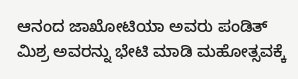ಆನಂದ ಜಾಖೋಟಿಯಾ ಅವರು ಪಂಡಿತ್ ಮಿಶ್ರ ಅವರನ್ನು ಭೇಟಿ ಮಾಡಿ ಮಹೋತ್ಸವಕ್ಕೆ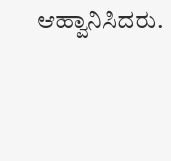ಆಹ್ವಾನಿಸಿದರು.